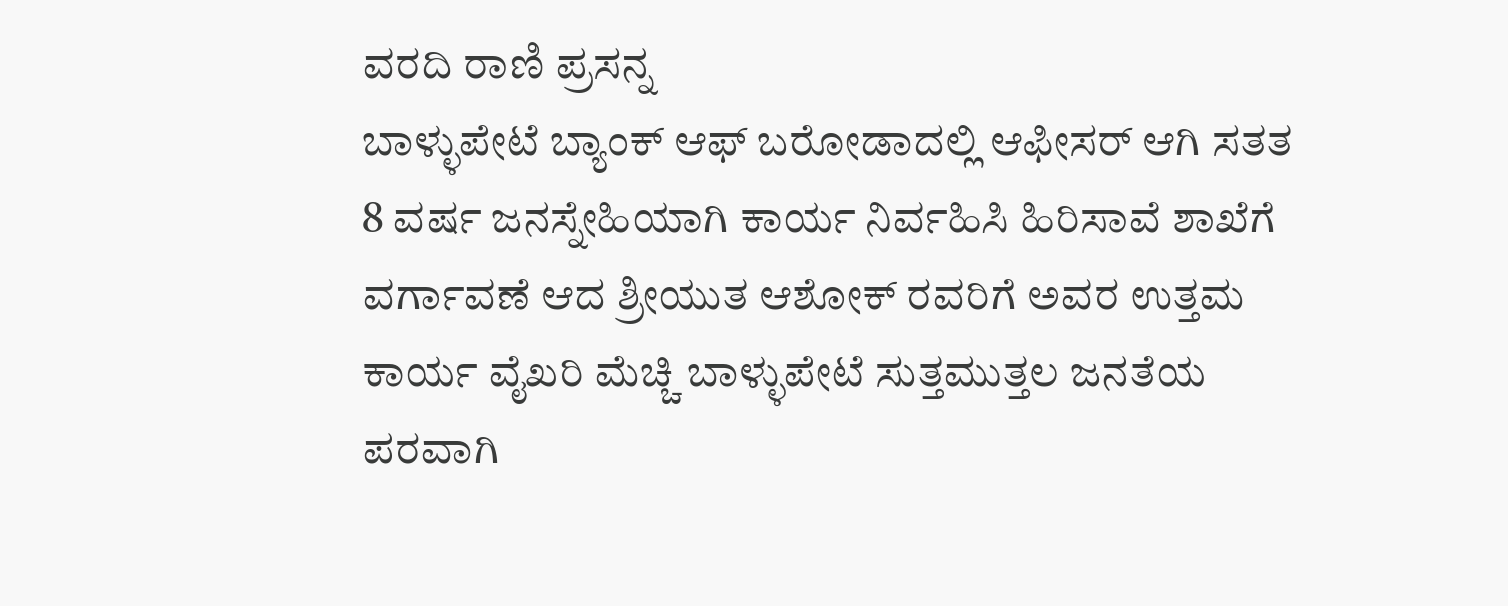ವರದಿ ರಾಣಿ ಪ್ರಸನ್ನ
ಬಾಳ್ಳುಪೇಟೆ ಬ್ಯಾಂಕ್ ಆಫ್ ಬರೋಡಾದಲ್ಲಿ ಆಫೀಸರ್ ಆಗಿ ಸತತ 8 ವರ್ಷ ಜನಸ್ನೇಹಿಯಾಗಿ ಕಾರ್ಯ ನಿರ್ವಹಿಸಿ ಹಿರಿಸಾವೆ ಶಾಖೆಗೆ ವರ್ಗಾವಣೆ ಆದ ಶ್ರೀಯುತ ಆಶೋಕ್ ರವರಿಗೆ ಅವರ ಉತ್ತಮ ಕಾರ್ಯ ವೈಖರಿ ಮೆಚ್ಚಿ ಬಾಳ್ಳುಪೇಟೆ ಸುತ್ತಮುತ್ತಲ ಜನತೆಯ ಪರವಾಗಿ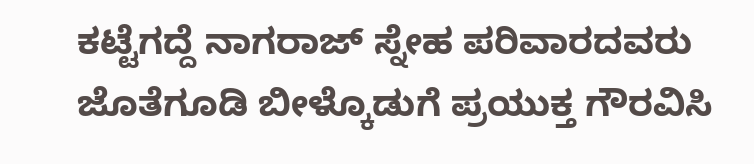ಕಟ್ಟೆಗದ್ದೆ ನಾಗರಾಜ್ ಸ್ನೇಹ ಪರಿವಾರದವರು ಜೊತೆಗೂಡಿ ಬೀಳ್ಕೊಡುಗೆ ಪ್ರಯುಕ್ತ ಗೌರವಿಸಿ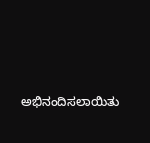ಅಭಿನಂದಿಸಲಾಯಿತು